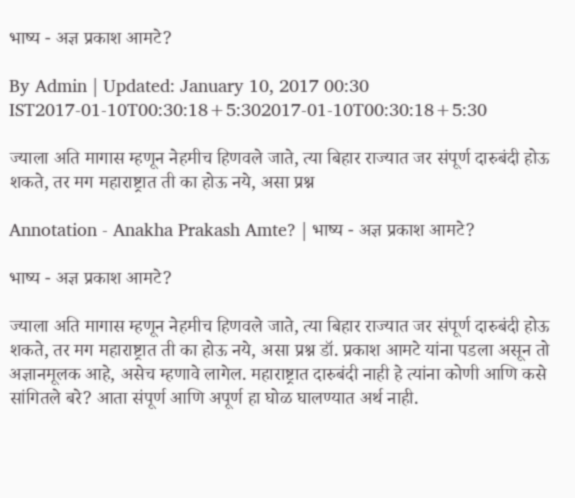भाष्य - अज्ञ प्रकाश आमटे?

By Admin | Updated: January 10, 2017 00:30 IST2017-01-10T00:30:18+5:302017-01-10T00:30:18+5:30

ज्याला अति मागास म्हणून नेहमीच हिणवले जाते, त्या बिहार राज्यात जर संपूर्ण दारुबंदी होऊ शकते, तर मग महाराष्ट्रात ती का होऊ नये, असा प्रश्न

Annotation - Anakha Prakash Amte? | भाष्य - अज्ञ प्रकाश आमटे?

भाष्य - अज्ञ प्रकाश आमटे?

ज्याला अति मागास म्हणून नेहमीच हिणवले जाते, त्या बिहार राज्यात जर संपूर्ण दारुबंदी होऊ शकते, तर मग महाराष्ट्रात ती का होऊ नये, असा प्रश्न डॉ. प्रकाश आमटे यांना पडला असून तो अज्ञानमूलक आहे, असेच म्हणावे लागेल. महाराष्ट्रात दारुबंदी नाही हे त्यांना कोणी आणि कसे सांगितले बरे? आता संपूर्ण आणि अपूर्ण हा घोळ घालण्यात अर्थ नाही.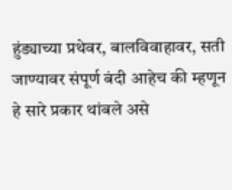हुंड्याच्या प्रथेवर, बालविवाहावर, सती जाण्यावर संपूर्ण बंदी आहेच की म्हणून हे सारे प्रकार थांबले असे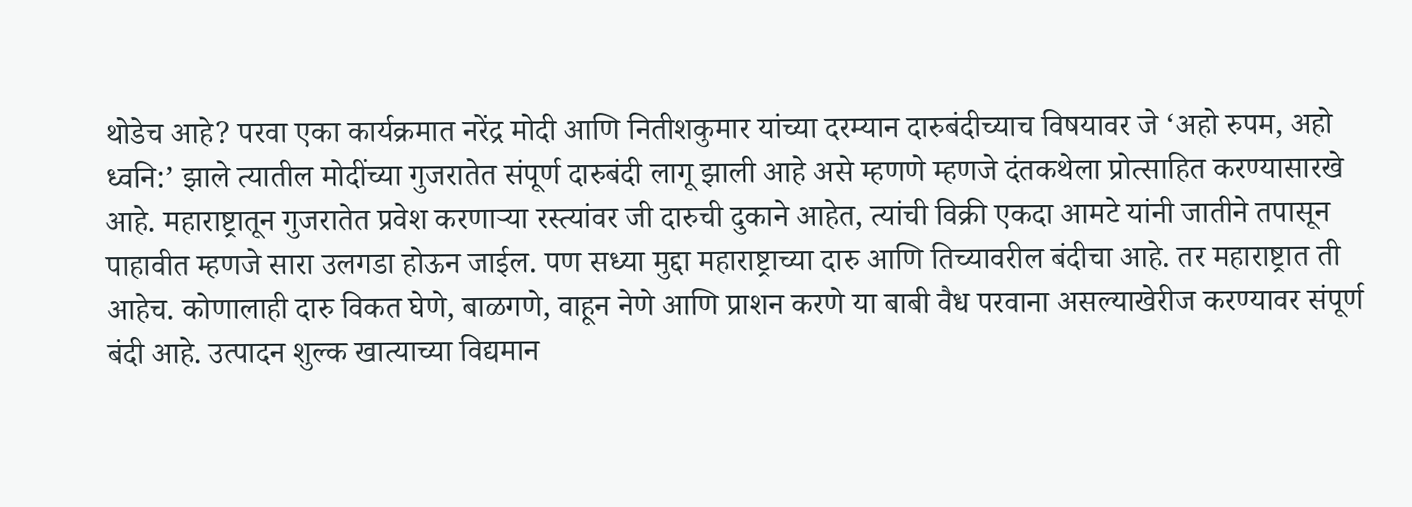थोडेच आहे? परवा एका कार्यक्रमात नरेंद्र मोदी आणि नितीशकुमार यांच्या दरम्यान दारुबंदीच्याच विषयावर जे ‘अहो रुपम, अहो ध्वनि:’ झाले त्यातील मोदींच्या गुजरातेत संपूर्ण दारुबंदी लागू झाली आहे असे म्हणणे म्हणजे दंतकथेला प्रोत्साहित करण्यासारखे आहे. महाराष्ट्रातून गुजरातेत प्रवेश करणाऱ्या रस्त्यांवर जी दारुची दुकाने आहेत, त्यांची विक्री एकदा आमटे यांनी जातीने तपासून पाहावीत म्हणजे सारा उलगडा होऊन जाईल. पण सध्या मुद्दा महाराष्ट्राच्या दारु आणि तिच्यावरील बंदीचा आहे. तर महाराष्ट्रात ती आहेच. कोणालाही दारु विकत घेणे, बाळगणे, वाहून नेणे आणि प्राशन करणे या बाबी वैध परवाना असल्याखेरीज करण्यावर संपूर्ण बंदी आहे. उत्पादन शुल्क खात्याच्या विद्यमान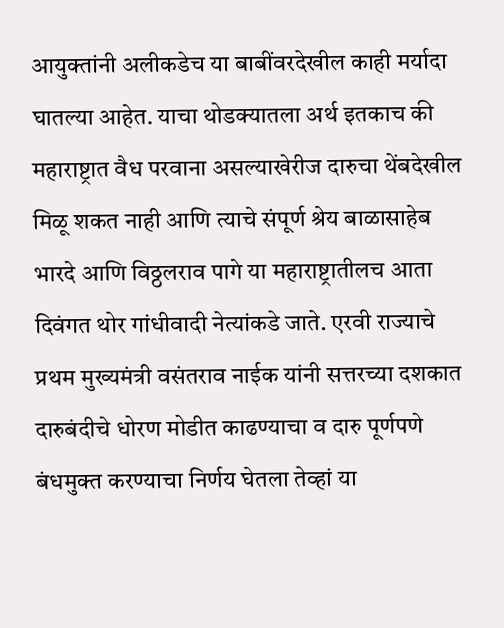आयुक्तांनी अलीकडेच या बाबींवरदेखील काही मर्यादा घातल्या आहेत. याचा थोडक्यातला अर्थ इतकाच की महाराष्ट्रात वैध परवाना असल्याखेरीज दारुचा थेंबदेखील मिळू शकत नाही आणि त्याचे संपूर्ण श्रेय बाळासाहेब भारदे आणि विठ्ठलराव पागे या महाराष्ट्रातीलच आता दिवंगत थोर गांधीवादी नेत्यांकडे जाते. एरवी राज्याचे प्रथम मुख्यमंत्री वसंतराव नाईक यांनी सत्तरच्या दशकात दारुबंदीचे धोरण मोडीत काढण्याचा व दारु पूर्णपणे बंधमुक्त करण्याचा निर्णय घेतला तेव्हां या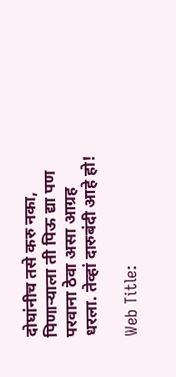दोघांनीच तसे करु नका, पिणाऱ्याला ती पिऊ द्या पण परवाना ठेवा असा आग्रह धरला. तेव्हां दारुबंदी आहे हो!

Web Title: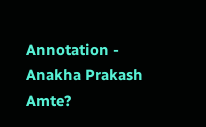Annotation - Anakha Prakash Amte?